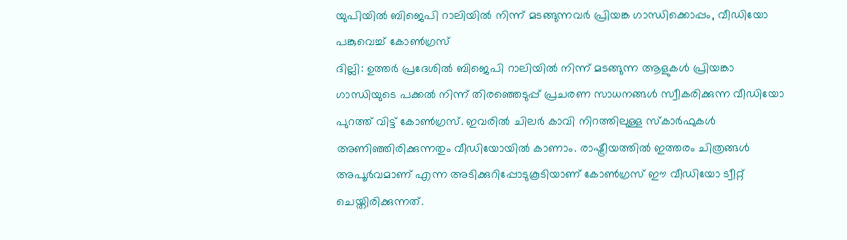യുപിയിൽ ബിജെപി റാലിയിൽ നിന്ന് മടങ്ങുന്നവർ പ്രിയങ്ക ഗാന്ധിക്കൊപ്പം, വീഡിയോ പങ്കുവെച്ച് കോൺഗ്രസ്
ദില്ലി: ഉത്തർ പ്രദേശിൽ ബിജെപി റാലിയിൽ നിന്ന് മടങ്ങുന്ന ആളുകൾ പ്രിയങ്കാ ഗാന്ധിയുടെ പക്കൽ നിന്ന് തിരഞ്ഞെടുപ്പ് പ്രചരണ സാധനങ്ങൾ സ്വീകരിക്കുന്ന വീഡിയോ പുറത്ത് വിട്ട് കോൺഗ്രസ്. ഇവരിൽ ചിലർ കാവി നിറത്തിലുള്ള സ്കാർഫുകൾ അണിഞ്ഞിരിക്കുന്നതും വീഡിയോയിൽ കാണാം. രാഷ്ട്രീയത്തിൽ ഇത്തരം ചിത്രങ്ങൾ അപൂർവമാണ് എന്ന അടിക്കുറിപ്പോടുകൂടിയാണ് കോൺഗ്രസ് ഈ വീഡിയോ ട്വീറ്റ് ചെയ്തിരിക്കുന്നത്.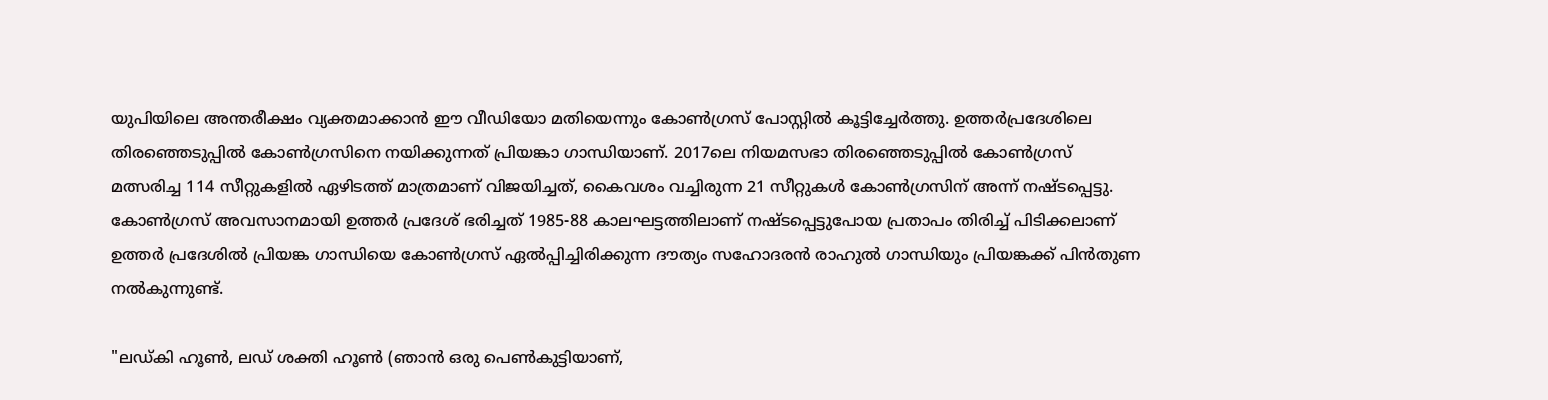യുപിയിലെ അന്തരീക്ഷം വ്യക്തമാക്കാൻ ഈ വീഡിയോ മതിയെന്നും കോൺഗ്രസ് പോസ്റ്റിൽ കൂട്ടിച്ചേർത്തു. ഉത്തർപ്രദേശിലെ തിരഞ്ഞെടുപ്പിൽ കോൺഗ്രസിനെ നയിക്കുന്നത് പ്രിയങ്കാ ഗാന്ധിയാണ്. 2017ലെ നിയമസഭാ തിരഞ്ഞെടുപ്പിൽ കോൺഗ്രസ് മത്സരിച്ച 114 സീറ്റുകളിൽ ഏഴിടത്ത് മാത്രമാണ് വിജയിച്ചത്, കൈവശം വച്ചിരുന്ന 21 സീറ്റുകൾ കോൺഗ്രസിന് അന്ന് നഷ്ടപ്പെട്ടു. കോൺഗ്രസ് അവസാനമായി ഉത്തർ പ്രദേശ് ഭരിച്ചത് 1985-88 കാലഘട്ടത്തിലാണ് നഷ്ടപ്പെട്ടുപോയ പ്രതാപം തിരിച്ച് പിടിക്കലാണ് ഉത്തർ പ്രദേശിൽ പ്രിയങ്ക ഗാന്ധിയെ കോൺഗ്രസ് ഏൽപ്പിച്ചിരിക്കുന്ന ദൗത്യം സഹോദരൻ രാഹുൽ ഗാന്ധിയും പ്രിയങ്കക്ക് പിൻതുണ നൽകുന്നുണ്ട്.

"ലഡ്കി ഹൂൺ, ലഡ് ശക്തി ഹൂൺ (ഞാൻ ഒരു പെൺകുട്ടിയാണ്,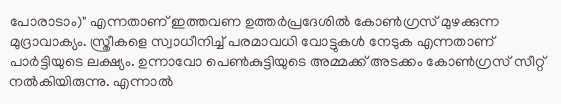പോരാടാം)" എന്നതാണ് ഇത്തവണ ഉത്തർപ്രദേശിൽ കോൺഗ്രസ് മുഴക്കുന്ന മുദ്രാവാക്യം. സ്ത്രീകളെ സ്വാധീനിച്ച് പരമാവധി വോട്ടുകൾ നേടുക എന്നതാണ് പാർട്ടിയുടെ ലക്ഷ്യം. ഉന്നാവോ പെൺകുട്ടിയുടെ അമ്മക്ക് അടക്കം കോൺഗ്രസ് സീറ്റ് നൽകിയിരുന്നു. എന്നാൽ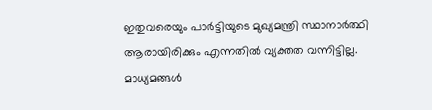ഇതുവരെയും പാർട്ടിയുടെ മുഖ്യമന്ത്രി സ്ഥാനാർത്ഥി ആരായിരിക്കും എന്നതിൽ വ്യക്തത വന്നിട്ടില്ല. മാധ്യമങ്ങൾ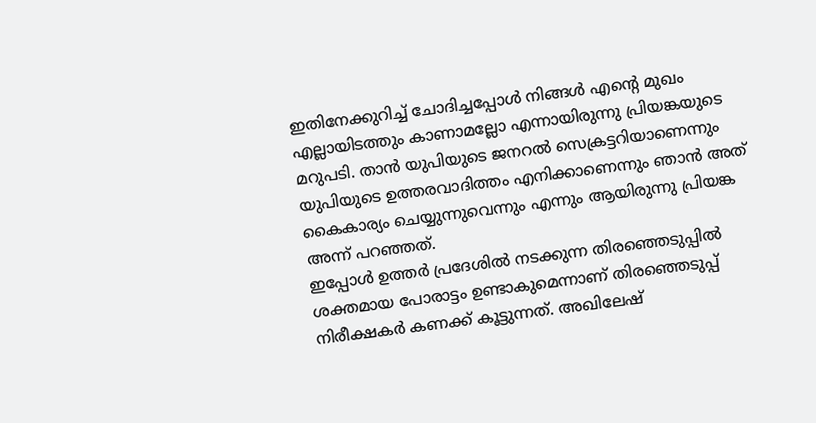ഇതിനേക്കുറിച്ച് ചോദിച്ചപ്പോൾ നിങ്ങൾ എന്റെ മുഖം എല്ലായിടത്തും കാണാമല്ലോ എന്നായിരുന്നു പ്രിയങ്കയുടെ മറുപടി. താൻ യുപിയുടെ ജനറൽ സെക്രട്ടറിയാണെന്നും യുപിയുടെ ഉത്തരവാദിത്തം എനിക്കാണെന്നും ഞാൻ അത് കൈകാര്യം ചെയ്യുന്നുവെന്നും എന്നും ആയിരുന്നു പ്രിയങ്ക അന്ന് പറഞ്ഞത്.
ഇപ്പോൾ ഉത്തർ പ്രദേശിൽ നടക്കുന്ന തിരഞ്ഞെടുപ്പിൽ ശക്തമായ പോരാട്ടം ഉണ്ടാകുമെന്നാണ് തിരഞ്ഞെടുപ്പ് നിരീക്ഷകർ കണക്ക് കൂട്ടുന്നത്. അഖിലേഷ്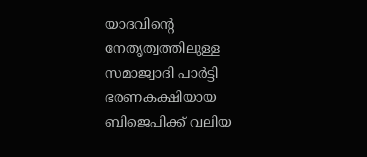യാദവിന്റെ നേതൃത്വത്തിലുള്ള സമാജ്വാദി പാർട്ടി ഭരണകക്ഷിയായ ബിജെപിക്ക് വലിയ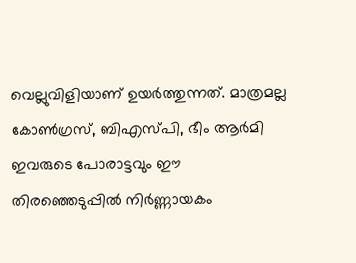വെല്ലുവിളിയാണ് ഉയർത്തുന്നത്. മാത്രമല്ല കോൺഗ്രസ്, ബിഎസ്പി, ഭീം ആർമി ഇവരുടെ പോരാട്ടവും ഈ തിരഞ്ഞെടുപ്പിൽ നിർണ്ണായകം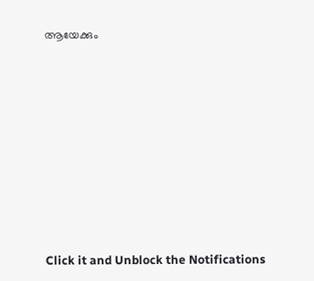ആയേക്കും












Click it and Unblock the Notifications